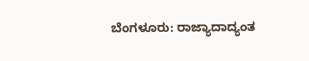ಬೆಂಗಳೂರು: ರಾಜ್ಯಾದಾದ್ಯಂತ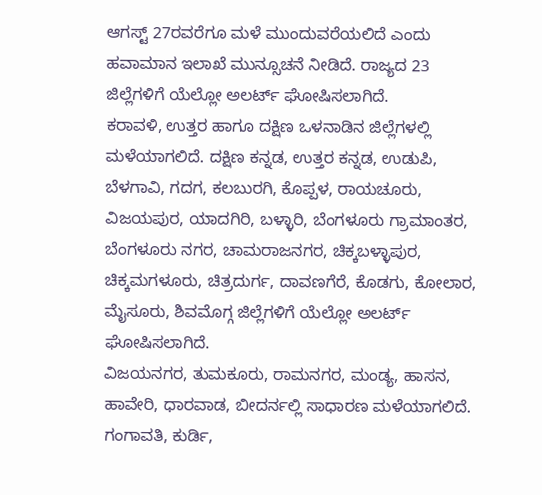ಆಗಸ್ಟ್ 27ರವರೆಗೂ ಮಳೆ ಮುಂದುವರೆಯಲಿದೆ ಎಂದು ಹವಾಮಾನ ಇಲಾಖೆ ಮುನ್ಸೂಚನೆ ನೀಡಿದೆ. ರಾಜ್ಯದ 23 ಜಿಲ್ಲೆಗಳಿಗೆ ಯೆಲ್ಲೋ ಅಲರ್ಟ್ ಘೋಷಿಸಲಾಗಿದೆ.
ಕರಾವಳಿ, ಉತ್ತರ ಹಾಗೂ ದಕ್ಷಿಣ ಒಳನಾಡಿನ ಜಿಲ್ಲೆಗಳಲ್ಲಿ ಮಳೆಯಾಗಲಿದೆ. ದಕ್ಷಿಣ ಕನ್ನಡ, ಉತ್ತರ ಕನ್ನಡ, ಉಡುಪಿ, ಬೆಳಗಾವಿ, ಗದಗ, ಕಲಬುರಗಿ, ಕೊಪ್ಪಳ, ರಾಯಚೂರು, ವಿಜಯಪುರ, ಯಾದಗಿರಿ, ಬಳ್ಳಾರಿ, ಬೆಂಗಳೂರು ಗ್ರಾಮಾಂತರ, ಬೆಂಗಳೂರು ನಗರ, ಚಾಮರಾಜನಗರ, ಚಿಕ್ಕಬಳ್ಳಾಪುರ, ಚಿಕ್ಕಮಗಳೂರು, ಚಿತ್ರದುರ್ಗ, ದಾವಣಗೆರೆ, ಕೊಡಗು, ಕೋಲಾರ, ಮೈಸೂರು, ಶಿವಮೊಗ್ಗ ಜಿಲ್ಲೆಗಳಿಗೆ ಯೆಲ್ಲೋ ಅಲರ್ಟ್ ಘೋಷಿಸಲಾಗಿದೆ.
ವಿಜಯನಗರ, ತುಮಕೂರು, ರಾಮನಗರ, ಮಂಡ್ಯ, ಹಾಸನ, ಹಾವೇರಿ, ಧಾರವಾಡ, ಬೀದರ್ನಲ್ಲಿ ಸಾಧಾರಣ ಮಳೆಯಾಗಲಿದೆ. ಗಂಗಾವತಿ, ಕುರ್ಡಿ,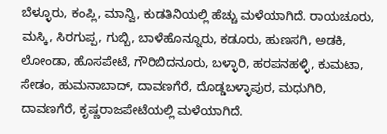ಬೆಳ್ಳೂರು, ಕಂಪ್ಲಿ, ಮಾನ್ವಿ, ಕುಡತಿನಿಯಲ್ಲಿ ಹೆಚ್ಚು ಮಳೆಯಾಗಿದೆ. ರಾಯಚೂರು, ಮಸ್ಕಿ, ಸಿರಗುಪ್ಪ, ಗುಬ್ಬಿ, ಬಾಳೆಹೊನ್ನೂರು, ಕಡೂರು, ಹುಣಸಗಿ, ಅಡಕಿ, ಲೋಂಡಾ, ಹೊಸಪೇಟೆ, ಗೌರಿಬಿದನೂರು, ಬಳ್ಳಾರಿ, ಹರಪನಹಳ್ಳಿ, ಕುಮಟಾ, ಸೇಡಂ, ಹುಮನಾಬಾದ್, ದಾವಣಗೆರೆ, ದೊಡ್ಡಬಳ್ಳಾಪುರ, ಮಧುಗಿರಿ, ದಾವಣಗೆರೆ, ಕೃಷ್ಣರಾಜಪೇಟೆಯಲ್ಲಿ ಮಳೆಯಾಗಿದೆ.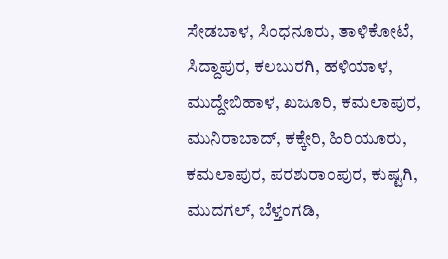ಸೇಡಬಾಳ, ಸಿಂಧನೂರು, ತಾಳಿಕೋಟೆ, ಸಿದ್ದಾಪುರ, ಕಲಬುರಗಿ, ಹಳಿಯಾಳ, ಮುದ್ದೇಬಿಹಾಳ, ಖಜೂರಿ, ಕಮಲಾಪುರ, ಮುನಿರಾಬಾದ್, ಕಕ್ಕೇರಿ, ಹಿರಿಯೂರು, ಕಮಲಾಪುರ, ಪರಶುರಾಂಪುರ, ಕುಷ್ಟಗಿ, ಮುದಗಲ್, ಬೆಳ್ತಂಗಡಿ,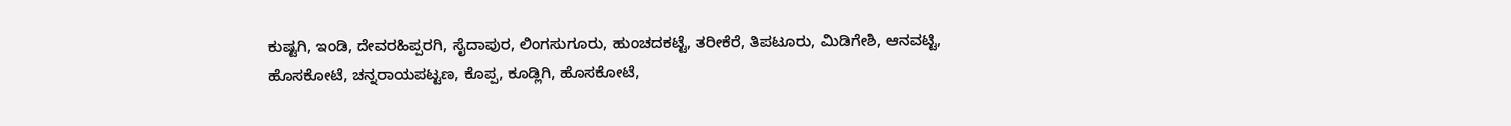ಕುಷ್ಟಗಿ, ಇಂಡಿ, ದೇವರಹಿಪ್ಪರಗಿ, ಸೈದಾಪುರ, ಲಿಂಗಸುಗೂರು, ಹುಂಚದಕಟ್ಟೆ, ತರೀಕೆರೆ, ತಿಪಟೂರು, ಮಿಡಿಗೇಶಿ, ಆನವಟ್ಟಿ, ಹೊಸಕೋಟೆ, ಚನ್ನರಾಯಪಟ್ಟಣ, ಕೊಪ್ಪ, ಕೂಡ್ಲಿಗಿ, ಹೊಸಕೋಟೆ,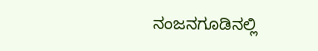ನಂಜನಗೂಡಿನಲ್ಲಿ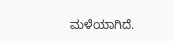ಮಳೆಯಾಗಿದೆ.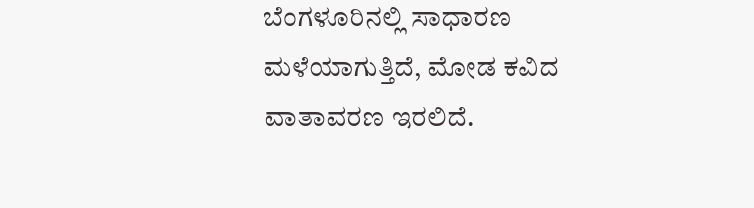ಬೆಂಗಳೂರಿನಲ್ಲಿ ಸಾಧಾರಣ ಮಳೆಯಾಗುತ್ತಿದೆ, ಮೋಡ ಕವಿದ ವಾತಾವರಣ ಇರಲಿದೆ.